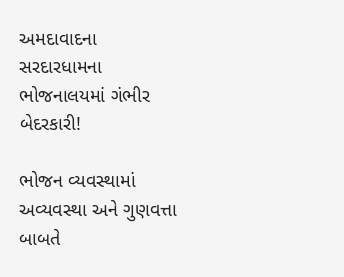અમદાવાદના સરદારધામના ભોજનાલયમાં ગંભીર બેદરકારી!

ભોજન વ્યવસ્થામાં અવ્યવસ્થા અને ગુણવત્તા બાબતે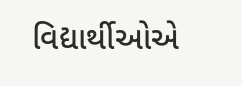વિદ્યાર્થીઓએ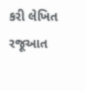કરી લેખિત રજૂઆત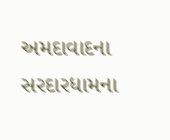અમદાવાદના સરદારધામના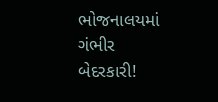ભોજનાલયમાં ગંભીર બેદરકારી!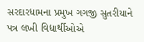સરદારધામના પ્રમુખ ગગજી સુતરીયાને પત્ર લખી વિદ્યાર્થીઓએ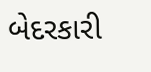બેદરકારી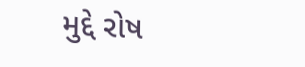મુદ્દે રોષ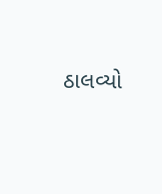ઠાલવ્યો